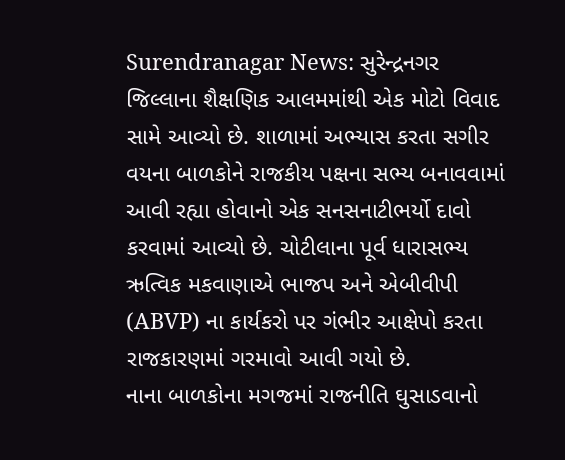Surendranagar News: સુરેન્દ્રનગર જિલ્લાના શૈક્ષણિક આલમમાંથી એક મોટો વિવાદ સામે આવ્યો છે. શાળામાં અભ્યાસ કરતા સગીર વયના બાળકોને રાજકીય પક્ષના સભ્ય બનાવવામાં આવી રહ્યા હોવાનો એક સનસનાટીભર્યો દાવો કરવામાં આવ્યો છે. ચોટીલાના પૂર્વ ધારાસભ્ય ઋત્વિક મકવાણાએ ભાજપ અને એબીવીપી (ABVP) ના કાર્યકરો પર ગંભીર આક્ષેપો કરતા રાજકારણમાં ગરમાવો આવી ગયો છે.
નાના બાળકોના મગજમાં રાજનીતિ ઘુસાડવાનો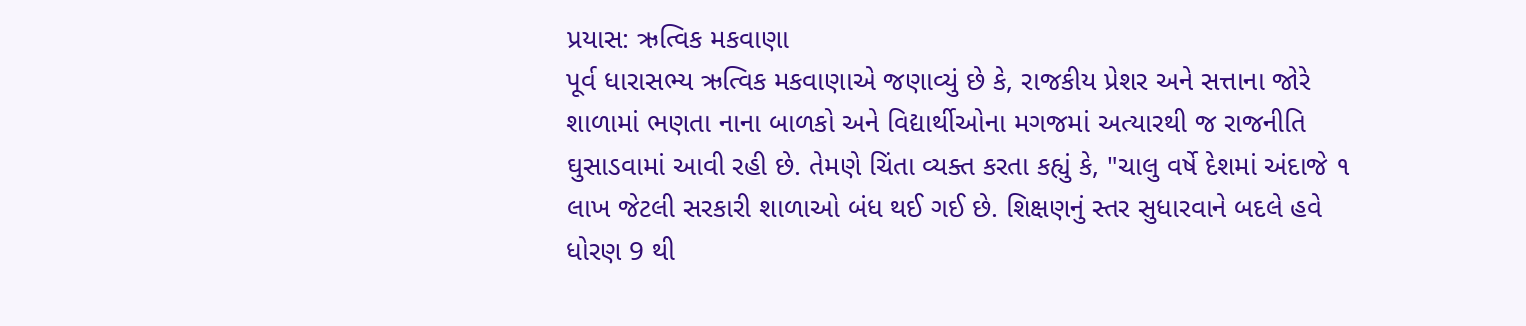પ્રયાસ: ઋત્વિક મકવાણા
પૂર્વ ધારાસભ્ય ઋત્વિક મકવાણાએ જણાવ્યું છે કે, રાજકીય પ્રેશર અને સત્તાના જોરે શાળામાં ભણતા નાના બાળકો અને વિદ્યાર્થીઓના મગજમાં અત્યારથી જ રાજનીતિ ઘુસાડવામાં આવી રહી છે. તેમણે ચિંતા વ્યક્ત કરતા કહ્યું કે, "ચાલુ વર્ષે દેશમાં અંદાજે ૧ લાખ જેટલી સરકારી શાળાઓ બંધ થઈ ગઈ છે. શિક્ષણનું સ્તર સુધારવાને બદલે હવે ધોરણ 9 થી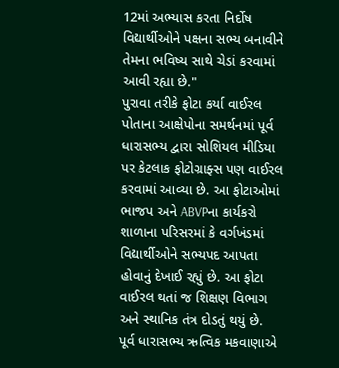12માં અભ્યાસ કરતા નિર્દોષ વિદ્યાર્થીઓને પક્ષના સભ્ય બનાવીને તેમના ભવિષ્ય સાથે ચેડાં કરવામાં આવી રહ્યા છે."
પુરાવા તરીકે ફોટા કર્યા વાઈરલ
પોતાના આક્ષેપોના સમર્થનમાં પૂર્વ ધારાસભ્ય દ્વારા સોશિયલ મીડિયા પર કેટલાક ફોટોગ્રાફ્સ પણ વાઈરલ કરવામાં આવ્યા છે. આ ફોટાઓમાં ભાજપ અને ABVPના કાર્યકરો શાળાના પરિસરમાં કે વર્ગખંડમાં વિદ્યાર્થીઓને સભ્યપદ આપતા હોવાનું દેખાઈ રહ્યું છે. આ ફોટા વાઈરલ થતાં જ શિક્ષણ વિભાગ અને સ્થાનિક તંત્ર દોડતું થયું છે.
પૂર્વ ધારાસભ્ય ઋત્વિક મકવાણાએ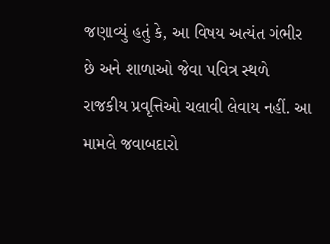જણાવ્યું હતું કે, આ વિષય અત્યંત ગંભીર છે અને શાળાઓ જેવા પવિત્ર સ્થળે રાજકીય પ્રવૃત્તિઓ ચલાવી લેવાય નહીં. આ મામલે જવાબદારો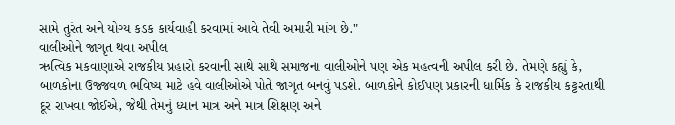સામે તુરંત અને યોગ્ય કડક કાર્યવાહી કરવામાં આવે તેવી અમારી માંગ છે."
વાલીઓને જાગૃત થવા અપીલ
ઋત્વિક મકવાણાએ રાજકીય પ્રહારો કરવાની સાથે સાથે સમાજના વાલીઓને પણ એક મહત્વની અપીલ કરી છે. તેમણે કહ્યું કે, બાળકોના ઉજ્જવળ ભવિષ્ય માટે હવે વાલીઓએ પોતે જાગૃત બનવું પડશે. બાળકોને કોઈપણ પ્રકારની ધાર્મિક કે રાજકીય કટ્ટરતાથી દૂર રાખવા જોઈએ, જેથી તેમનું ધ્યાન માત્ર અને માત્ર શિક્ષણ અને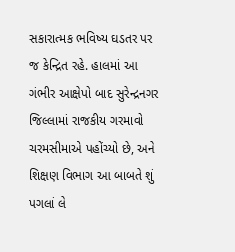સકારાત્મક ભવિષ્ય ઘડતર પર જ કેન્દ્રિત રહે. હાલમાં આ ગંભીર આક્ષેપો બાદ સુરેન્દ્રનગર જિલ્લામાં રાજકીય ગરમાવો ચરમસીમાએ પહોંચ્યો છે, અને શિક્ષણ વિભાગ આ બાબતે શું પગલાં લે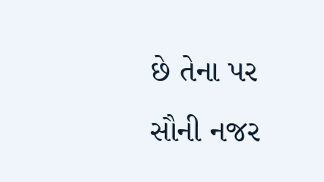છે તેના પર સૌની નજર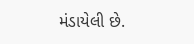મંડાયેલી છે.